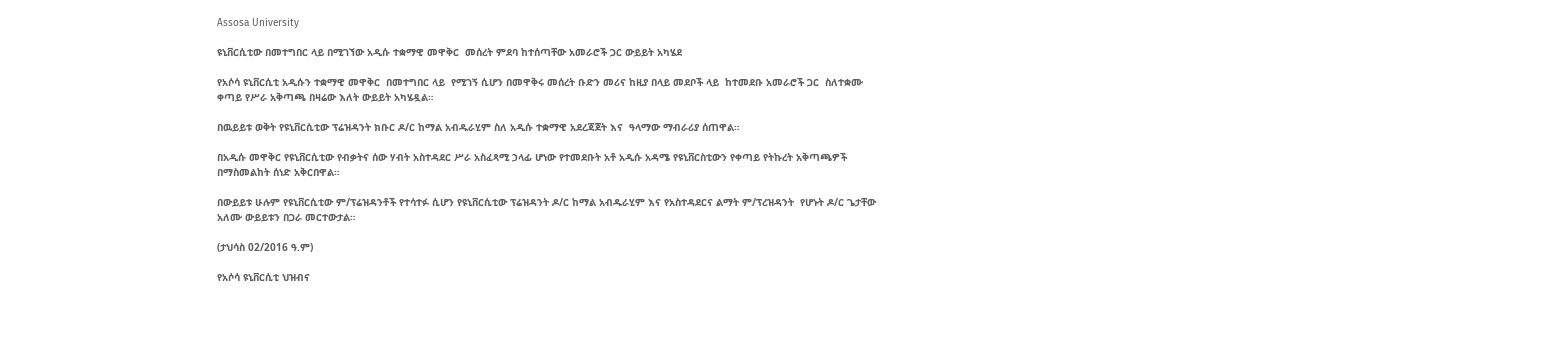Assosa University

ዩኒቨርሲቲው በመተግበር ላይ በሚገኘው አዲሱ ተቋማዊ መዋቅር  መሰረት ምደባ ከተሰጣቸው አመራሮች ጋር ውይይት አካሄደ

የአሶሳ ዩኒቨርሲቲ አዲሱን ተቋማዊ መዋቅር  በመተግበር ላይ  የሚገኝ ሲሆን በመዋቅሩ መሰረት ቡድን መሪና ከዚያ በላይ መደቦች ላይ  ከተመደቡ አመራሮች ጋር  ስለተቋሙ ቀጣይ የሥራ አቅጣጫ በዛሬው እለት ውይይት አካሄዷል።

በዉይይቱ ወቅት የዩኒቨርሲቲው ፕሬዝዳንት ክቡር ዶ/ር ከማል አብዱራሂም ስለ አዲሱ ተቋማዊ አደረጃጀት እና  ዓላማው ማብራሪያ ሰጠዋል።

በአዲሱ መዋቅር የዩኒቨርሲቲው የብቃትና ሰው ሃብት አስተዳደር ሥራ አስፈጻሚ ኃላፊ ሆነው የተመደቡት አቶ አዲሱ አዳሜ የዩኒቨርስቲውን የቀጣይ የትኩረት አቅጣጫዎች በማስመልከት ሰነድ አቅርበዋል።

በውይይቱ ሁሉም የዩኒቨርሲቲው ም/ፕሬዝዳንቶች የተሳተፉ ሲሆን የዩኒቨርሲቲው ፕሬዝዳንት ዶ/ር ከማል አብዱራሂም እና የአስተዳደርና ልማት ም/ፕረዝዳንት  የሆኑት ዶ/ር ጌታቸው አለሙ ውይይቱን በጋራ መርተውታል።

(ታህሳስ 02/2016 ዓ.ም)

የአሶሳ ዩኒቨርሲቲ ህዝብና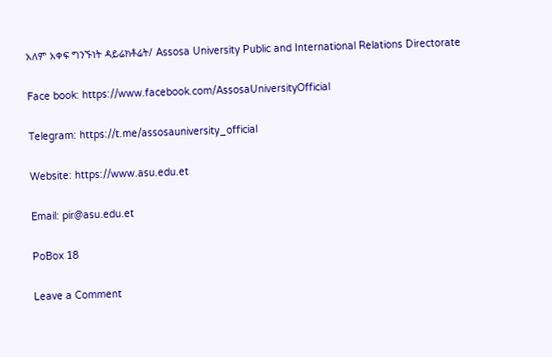አለም አቀፍ ግንኙነት ዳይሬክቶሬት/ Assosa University Public and International Relations Directorate

Face book: https://www.facebook.com/AssosaUniversityOfficial

Telegram: https://t.me/assosauniversity_official

Website: https://www.asu.edu.et

Email: pir@asu.edu.et

PoBox 18

Leave a Comment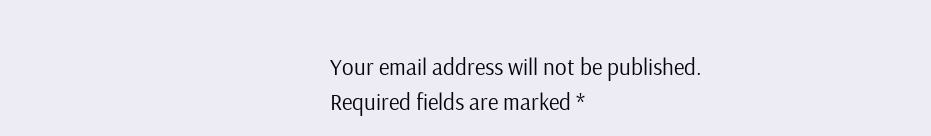Your email address will not be published. Required fields are marked *